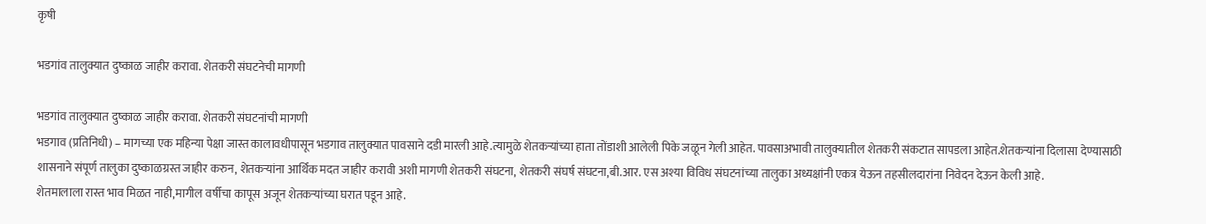कृषी

भडगांव तालुक्यात दुष्काळ जाहीर करावा. शेतकरी संघटनेची मागणी

भडगांव तालुक्यात दुष्काळ जाहीर करावा. शेतकरी संघटनांची मागणी
भडगाव (प्रतिनिधी) – मागच्या एक महिन्या पेक्षा जास्त कालावधीपासून भडगाव तालुक्यात पावसाने दडी मारली आहे.त्यामुळे शेतकऱ्यांच्या हाता तोंडाशी आलेली पिके जळून गेली आहेत. पावसाअभावी तालुक्यातील शेतकरी संकटात सापडला आहेत.शेतकऱ्यांना दिलासा देण्यासाठी शासनाने संपूर्ण तालुका दुष्काळग्रस्त जाहीर करुन, शेतकऱ्यांना आर्थिक मदत जाहीर करावी अशी मागणी शेतकरी संघटना, शेतकरी संघर्ष संघटना,बी.आर. एस अश्या विविध संघटनांच्या तालुका अध्यक्षांनी एकत्र येऊन तहसीलदारांना निवेदन देऊन केली आहे.
शेतमालाला रास्त भाव मिळत नाही,मागील वर्षीचा कापूस अजून शेतकऱ्यांच्या घरात पडून आहे.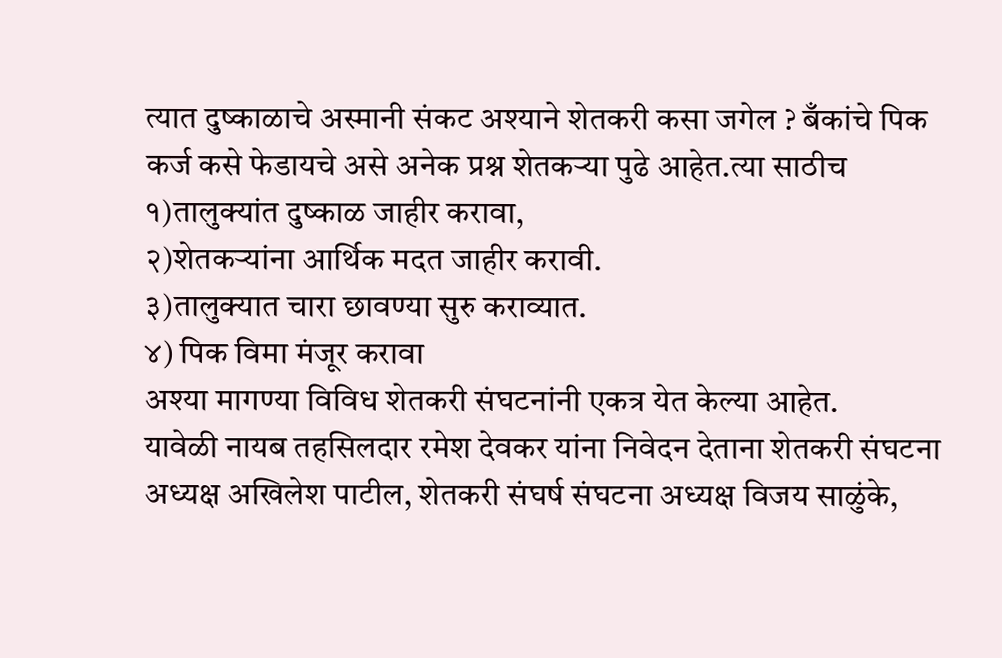त्यात दुष्काळाचे अस्मानी संकट अश्याने शेतकरी कसा जगेल ? बँकांचे पिक कर्ज कसे फेडायचे असे अनेक प्रश्न शेतकऱ्या पुढे आहेत.त्या साठीच
१)तालुक्यांत दुष्काळ जाहीर करावा,
२)शेतकऱ्यांना आर्थिक मदत जाहीर करावी.
३)तालुक्यात चारा छावण्या सुरु कराव्यात.
४) पिक विमा मंजूर करावा
अश्या मागण्या विविध शेतकरी संघटनांनी एकत्र येत केल्या आहेत.
यावेळी नायब तहसिलदार रमेश देवकर यांना निवेदन देताना शेतकरी संघटना अध्यक्ष अखिलेश पाटील, शेतकरी संघर्ष संघटना अध्यक्ष विजय साळुंके,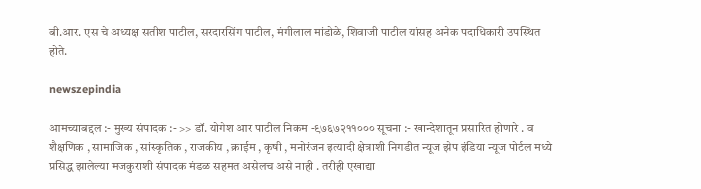बी.आर. एस चे अध्यक्ष सतीश पाटील, सरदारसिंग पाटील, मंगीलाल मांडोळे, शिवाजी पाटील यांसह अनेक पदाधिकारी उपस्थित होते.

newszepindia

आमच्याबद्दल :- मुख्य संपादक :- >> डॉ. योगेश आर पाटील निकम -९७६७२११००० सूचना :- खान्देशातून प्रसारित होणारे . व शैक्षणिक , सामाजिक , सांस्कृतिक , राजकीय , क्राईम , कृषी , मनोरंजन इत्यादी क्षेत्राशी निगडीत न्यूज झेप इंडिया न्यूज पोर्टल मध्ये प्रसिद्ध झालेल्या मजकुराशी संपादक मंडळ सहमत असेलच असे नाही . तरीही एखाद्या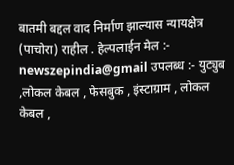बातमी बद्दल वाद निर्माण झाल्यास न्यायक्षेत्र (पाचोरा) राहील . हेल्पलाईन मेल :- newszepindia@gmail उपलब्ध :- युट्युब ,लोकल केबल , फेसबुक , इंस्टाग्राम , लोकल केबल ,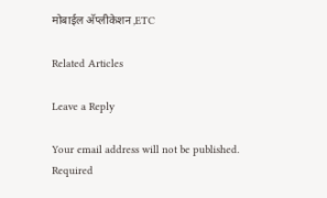मोबाईल अ‍ॅप्लीकेशन ,ETC

Related Articles

Leave a Reply

Your email address will not be published. Required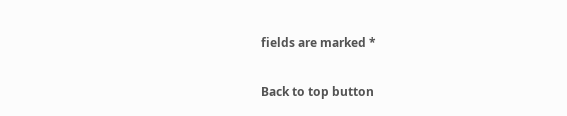fields are marked *

Back to top button